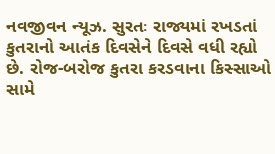નવજીવન ન્યૂઝ. સુરતઃ રાજ્યમાં રખડતાં કુતરાનો આતંક દિવસેને દિવસે વધી રહ્યો છે. રોજ-બરોજ કુતરા કરડવાના કિસ્સાઓ સામે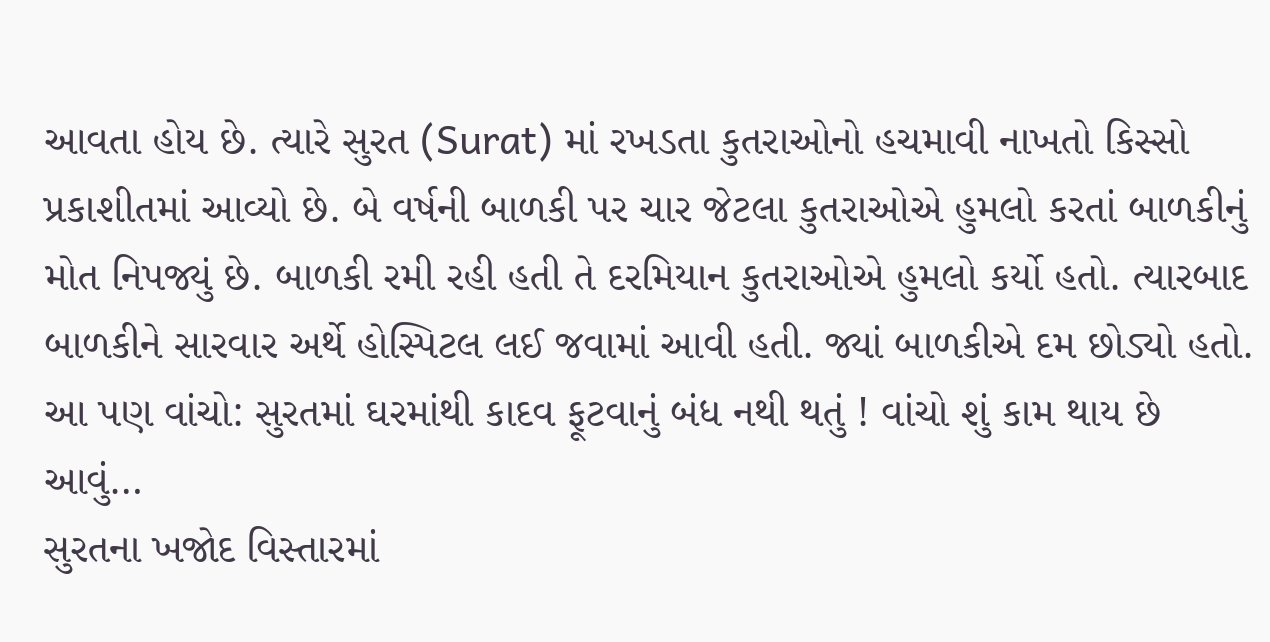આવતા હોય છે. ત્યારે સુરત (Surat) માં રખડતા કુતરાઓનો હચમાવી નાખતો કિસ્સો પ્રકાશીતમાં આવ્યો છે. બે વર્ષની બાળકી પર ચાર જેટલા કુતરાઓએ હુમલો કરતાં બાળકીનું મોત નિપજ્યું છે. બાળકી રમી રહી હતી તે દરમિયાન કુતરાઓએ હુમલો કર્યો હતો. ત્યારબાદ બાળકીને સારવાર અર્થે હોસ્પિટલ લઈ જવામાં આવી હતી. જ્યાં બાળકીએ દમ છોડ્યો હતો.
આ પણ વાંચો: સુરતમાં ઘરમાંથી કાદવ ફૂટવાનું બંધ નથી થતું ! વાંચો શું કામ થાય છે આવું…
સુરતના ખજોદ વિસ્તારમાં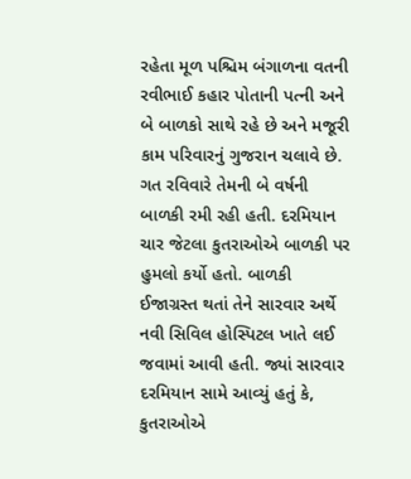રહેતા મૂળ પશ્ચિમ બંગાળના વતની રવીભાઈ કહાર પોતાની પત્ની અને બે બાળકો સાથે રહે છે અને મજૂરી કામ પરિવારનું ગુજરાન ચલાવે છે. ગત રવિવારે તેમની બે વર્ષની બાળકી રમી રહી હતી. દરમિયાન ચાર જેટલા કુતરાઓએ બાળકી પર હુમલો કર્યો હતો. બાળકી ઈજાગ્રસ્ત થતાં તેને સારવાર અર્થે નવી સિવિલ હોસ્પિટલ ખાતે લઈ જવામાં આવી હતી. જ્યાં સારવાર દરમિયાન સામે આવ્યું હતું કે, કુતરાઓએ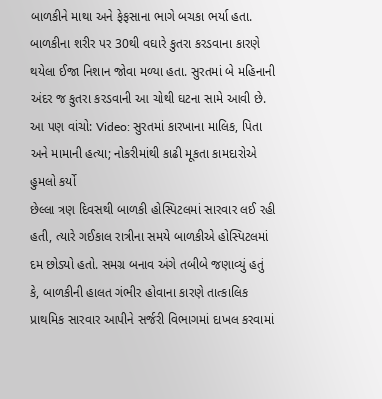બાળકીને માથા અને ફેફસાના ભાગે બચકા ભર્યા હતા. બાળકીના શરીર પર 30થી વઘારે કુતરા કરડવાના કારણે થયેલા ઈજા નિશાન જોવા મળ્યા હતા. સુરતમાં બે મહિનાની અંદર જ કુતરા કરડવાની આ ચોથી ઘટના સામે આવી છે.
આ પણ વાંચો: Video: સુરતમાં કારખાના માલિક, પિતા અને મામાની હત્યા; નોકરીમાંથી કાઢી મૂકતા કામદારોએ હુમલો કર્યો
છેલ્લા ત્રણ દિવસથી બાળકી હોસ્પિટલમાં સારવાર લઈ રહી હતી, ત્યારે ગઈકાલ રાત્રીના સમયે બાળકીએ હોસ્પિટલમાં દમ છોડ્યો હતો. સમગ્ર બનાવ અંગે તબીબે જણાવ્યું હતું કે, બાળકીની હાલત ગંભીર હોવાના કારણે તાત્કાલિક પ્રાથમિક સારવાર આપીને સર્જરી વિભાગમાં દાખલ કરવામાં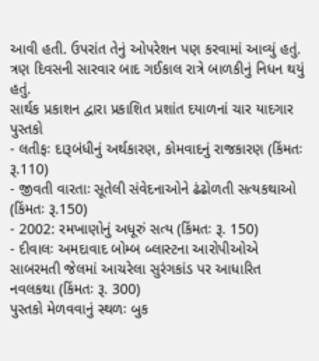આવી હતી. ઉપરાંત તેનું ઓપરેશન પણ કરવામાં આવ્યું હતું. ત્રણ દિવસની સારવાર બાદ ગઈકાલ રાત્રે બાળકીનું નિધન થયું હતું.
સાર્થક પ્રકાશન દ્વારા પ્રકાશિત પ્રશાંત દયાળનાં ચાર યાદગાર પુસ્તકો
- લતીફઃ દારૂબંધીનું અર્થકારણ, કોમવાદનું રાજકારણ (કિંમતઃ રૂ.110)
- જીવતી વારતાઃ સૂતેલી સંવેદનાઓને ઢંઢોળતી સત્યકથાઓ (કિંમતઃ રૂ.150)
- 2002: રમખાણોનું અધૂરું સત્ય (કિંમતઃ રૂ. 150)
- દીવાલઃ અમદાવાદ બોમ્બ બ્લાસ્ટના આરોપીઓએ સાબરમતી જેલમાં આચરેલા સુરંગકાંડ પર આધારિત નવલકથા (કિંમતઃ રૂ. 300)
પુસ્તકો મેળવવાનું સ્થળઃ બુક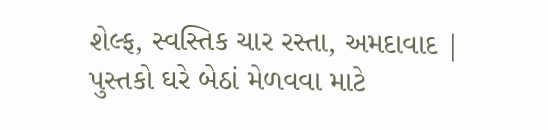શેલ્ફ, સ્વસ્તિક ચાર રસ્તા, અમદાવાદ | પુસ્તકો ઘરે બેઠાં મેળવવા માટે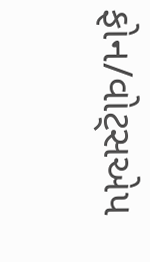ફોન/વોટ્સએપ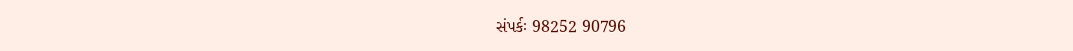સંપર્કઃ 98252 90796